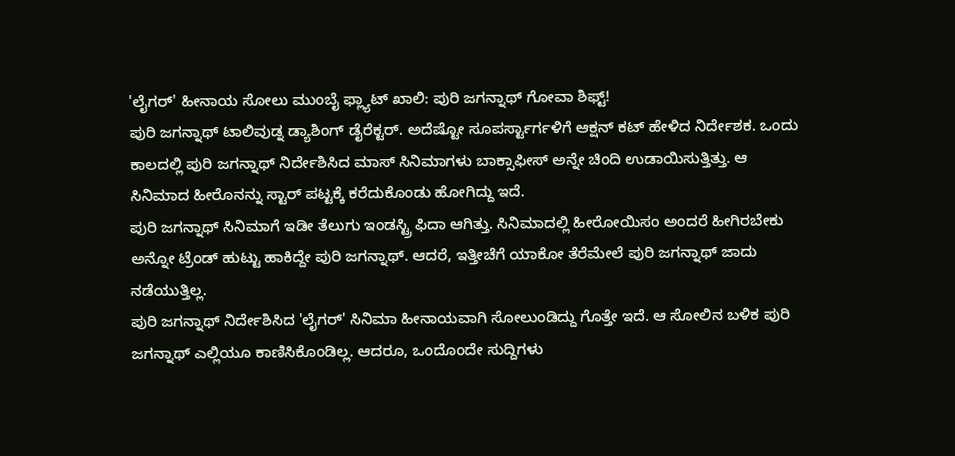'ಲೈಗರ್' ಹೀನಾಯ ಸೋಲು ಮುಂಬೈ ಫ್ಲ್ಯಾಟ್ ಖಾಲಿ: ಪುರಿ ಜಗನ್ನಾಥ್ ಗೋವಾ ಶಿಫ್ಟ್!
ಪುರಿ ಜಗನ್ನಾಥ್ ಟಾಲಿವುಡ್ನ ಡ್ಯಾಶಿಂಗ್ ಡೈರೆಕ್ಟರ್. ಅದೆಷ್ಟೋ ಸೂಪರ್ಸ್ಟಾರ್ಗಳಿಗೆ ಆಕ್ಷನ್ ಕಟ್ ಹೇಳಿದ ನಿರ್ದೇಶಕ. ಒಂದು ಕಾಲದಲ್ಲಿ ಪುರಿ ಜಗನ್ನಾಥ್ ನಿರ್ದೇಶಿಸಿದ ಮಾಸ್ ಸಿನಿಮಾಗಳು ಬಾಕ್ಸಾಫೀಸ್ ಅನ್ನೇ ಚಿಂದಿ ಉಡಾಯಿಸುತ್ತಿತ್ತು. ಆ ಸಿನಿಮಾದ ಹೀರೊನನ್ನು ಸ್ಟಾರ್ ಪಟ್ಟಕ್ಕೆ ಕರೆದುಕೊಂಡು ಹೋಗಿದ್ದು ಇದೆ.
ಪುರಿ ಜಗನ್ನಾಥ್ ಸಿನಿಮಾಗೆ ಇಡೀ ತೆಲುಗು ಇಂಡಸ್ಟ್ರಿ ಫಿದಾ ಆಗಿತ್ತು. ಸಿನಿಮಾದಲ್ಲಿ ಹೀರೋಯಿಸಂ ಅಂದರೆ ಹೀಗಿರಬೇಕು ಅನ್ನೋ ಟ್ರೆಂಡ್ ಹುಟ್ಟು ಹಾಕಿದ್ದೇ ಪುರಿ ಜಗನ್ನಾಥ್. ಆದರೆ, ಇತ್ತೀಚೆಗೆ ಯಾಕೋ ತೆರೆಮೇಲೆ ಪುರಿ ಜಗನ್ನಾಥ್ ಜಾದು ನಡೆಯುತ್ತಿಲ್ಲ.
ಪುರಿ ಜಗನ್ನಾಥ್ ನಿರ್ದೇಶಿಸಿದ 'ಲೈಗರ್' ಸಿನಿಮಾ ಹೀನಾಯವಾಗಿ ಸೋಲುಂಡಿದ್ದು ಗೊತ್ತೇ ಇದೆ. ಆ ಸೋಲಿನ ಬಳಿಕ ಪುರಿ ಜಗನ್ನಾಥ್ ಎಲ್ಲಿಯೂ ಕಾಣಿಸಿಕೊಂಡಿಲ್ಲ. ಆದರೂ, ಒಂದೊಂದೇ ಸುದ್ದಿಗಳು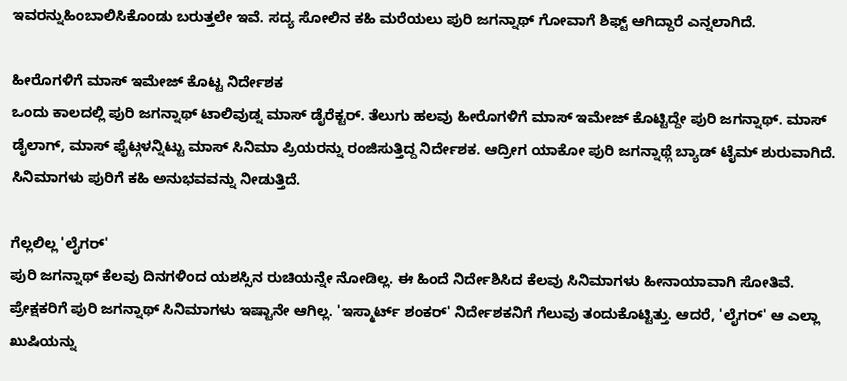ಇವರನ್ನುಹಿಂಬಾಲಿಸಿಕೊಂಡು ಬರುತ್ತಲೇ ಇವೆ. ಸದ್ಯ ಸೋಲಿನ ಕಹಿ ಮರೆಯಲು ಪುರಿ ಜಗನ್ನಾಥ್ ಗೋವಾಗೆ ಶಿಫ್ಟ್ ಆಗಿದ್ದಾರೆ ಎನ್ನಲಾಗಿದೆ.

ಹೀರೊಗಳಿಗೆ ಮಾಸ್ ಇಮೇಜ್ ಕೊಟ್ಟ ನಿರ್ದೇಶಕ
ಒಂದು ಕಾಲದಲ್ಲಿ ಪುರಿ ಜಗನ್ನಾಥ್ ಟಾಲಿವುಡ್ನ ಮಾಸ್ ಡೈರೆಕ್ಟರ್. ತೆಲುಗು ಹಲವು ಹೀರೊಗಳಿಗೆ ಮಾಸ್ ಇಮೇಜ್ ಕೊಟ್ಟಿದ್ದೇ ಪುರಿ ಜಗನ್ನಾಥ್. ಮಾಸ್ ಡೈಲಾಗ್, ಮಾಸ್ ಫೈಟ್ಗಳನ್ನಿಟ್ಟು ಮಾಸ್ ಸಿನಿಮಾ ಪ್ರಿಯರನ್ನು ರಂಜಿಸುತ್ತಿದ್ದ ನಿರ್ದೇಶಕ. ಆದ್ರೀಗ ಯಾಕೋ ಪುರಿ ಜಗನ್ನಾಥ್ಗೆ ಬ್ಯಾಡ್ ಟೈಮ್ ಶುರುವಾಗಿದೆ. ಸಿನಿಮಾಗಳು ಪುರಿಗೆ ಕಹಿ ಅನುಭವವನ್ನು ನೀಡುತ್ತಿದೆ.

ಗೆಲ್ಲಲಿಲ್ಲ 'ಲೈಗರ್'
ಪುರಿ ಜಗನ್ನಾಥ್ ಕೆಲವು ದಿನಗಳಿಂದ ಯಶಸ್ಸಿನ ರುಚಿಯನ್ನೇ ನೋಡಿಲ್ಲ. ಈ ಹಿಂದೆ ನಿರ್ದೇಶಿಸಿದ ಕೆಲವು ಸಿನಿಮಾಗಳು ಹೀನಾಯಾವಾಗಿ ಸೋತಿವೆ. ಪ್ರೇಕ್ಷಕರಿಗೆ ಪುರಿ ಜಗನ್ನಾಥ್ ಸಿನಿಮಾಗಳು ಇಷ್ಟಾನೇ ಆಗಿಲ್ಲ. 'ಇಸ್ಮಾರ್ಟ್ ಶಂಕರ್' ನಿರ್ದೇಶಕನಿಗೆ ಗೆಲುವು ತಂದುಕೊಟ್ಟಿತ್ತು. ಆದರೆ, 'ಲೈಗರ್' ಆ ಎಲ್ಲಾ ಖುಷಿಯನ್ನು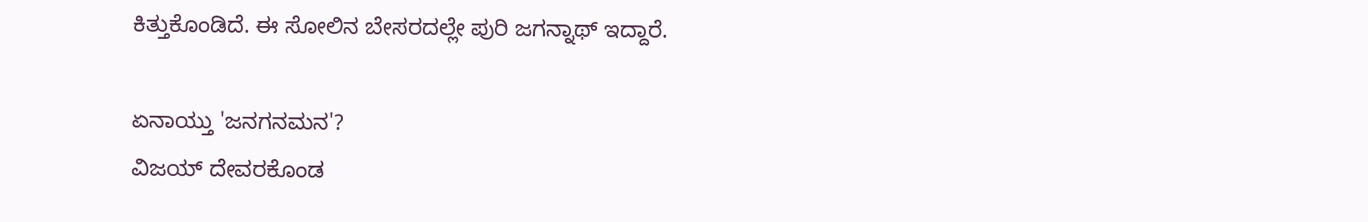ಕಿತ್ತುಕೊಂಡಿದೆ. ಈ ಸೋಲಿನ ಬೇಸರದಲ್ಲೇ ಪುರಿ ಜಗನ್ನಾಥ್ ಇದ್ದಾರೆ.

ಏನಾಯ್ತು 'ಜನಗನಮನ'?
ವಿಜಯ್ ದೇವರಕೊಂಡ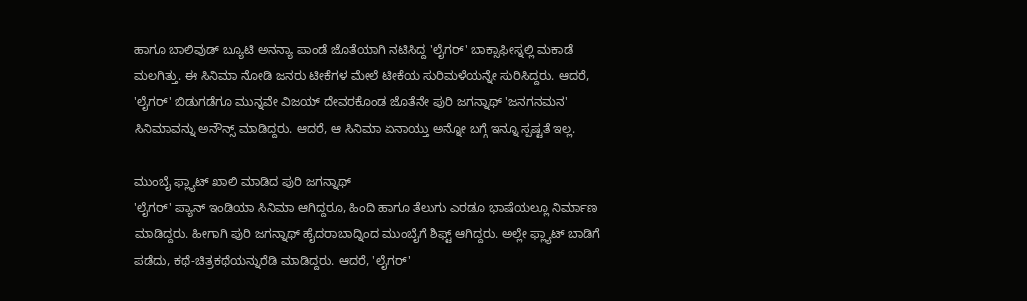ಹಾಗೂ ಬಾಲಿವುಡ್ ಬ್ಯೂಟಿ ಅನನ್ಯಾ ಪಾಂಡೆ ಜೊತೆಯಾಗಿ ನಟಿಸಿದ್ದ 'ಲೈಗರ್' ಬಾಕ್ಸಾಫೀಸ್ನಲ್ಲಿ ಮಕಾಡೆ ಮಲಗಿತ್ತು. ಈ ಸಿನಿಮಾ ನೋಡಿ ಜನರು ಟೀಕೆಗಳ ಮೇಲೆ ಟೀಕೆಯ ಸುರಿಮಳೆಯನ್ನೇ ಸುರಿಸಿದ್ದರು. ಆದರೆ, 'ಲೈಗರ್' ಬಿಡುಗಡೆಗೂ ಮುನ್ನವೇ ವಿಜಯ್ ದೇವರಕೊಂಡ ಜೊತೆನೇ ಪುರಿ ಜಗನ್ನಾಥ್ 'ಜನಗನಮನ' ಸಿನಿಮಾವನ್ನು ಅನೌನ್ಸ್ ಮಾಡಿದ್ದರು. ಆದರೆ, ಆ ಸಿನಿಮಾ ಏನಾಯ್ತು ಅನ್ನೋ ಬಗ್ಗೆ ಇನ್ನೂ ಸ್ಪಷ್ಟತೆ ಇಲ್ಲ.

ಮುಂಬೈ ಫ್ಲ್ಯಾಟ್ ಖಾಲಿ ಮಾಡಿದ ಪುರಿ ಜಗನ್ನಾಥ್
'ಲೈಗರ್' ಪ್ಯಾನ್ ಇಂಡಿಯಾ ಸಿನಿಮಾ ಆಗಿದ್ದರೂ, ಹಿಂದಿ ಹಾಗೂ ತೆಲುಗು ಎರಡೂ ಭಾಷೆಯಲ್ಲೂ ನಿರ್ಮಾಣ ಮಾಡಿದ್ದರು. ಹೀಗಾಗಿ ಪುರಿ ಜಗನ್ನಾಥ್ ಹೈದರಾಬಾದ್ನಿಂದ ಮುಂಬೈಗೆ ಶಿಫ್ಟ್ ಆಗಿದ್ದರು. ಅಲ್ಲೇ ಫ್ಲ್ಯಾಟ್ ಬಾಡಿಗೆ ಪಡೆದು, ಕಥೆ-ಚಿತ್ರಕಥೆಯನ್ನುರೆಡಿ ಮಾಡಿದ್ದರು. ಆದರೆ, 'ಲೈಗರ್'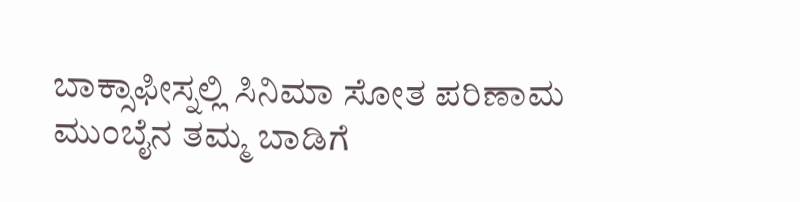ಬಾಕ್ಸಾಫೀಸ್ನಲ್ಲಿ ಸಿನಿಮಾ ಸೋತ ಪರಿಣಾಮ ಮುಂಬೈನ ತಮ್ಮ ಬಾಡಿಗೆ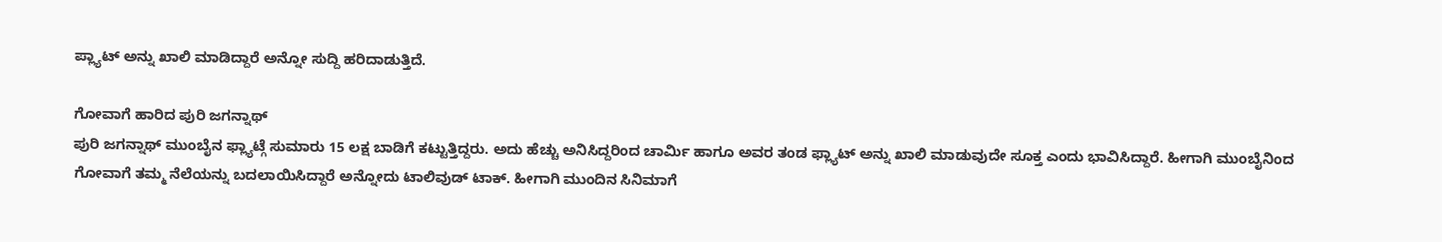ಪ್ಲ್ಯಾಟ್ ಅನ್ನು ಖಾಲಿ ಮಾಡಿದ್ದಾರೆ ಅನ್ನೋ ಸುದ್ದಿ ಹರಿದಾಡುತ್ತಿದೆ.

ಗೋವಾಗೆ ಹಾರಿದ ಪುರಿ ಜಗನ್ನಾಥ್
ಪುರಿ ಜಗನ್ನಾಥ್ ಮುಂಬೈನ ಫ್ಲ್ಯಾಟ್ಗೆ ಸುಮಾರು 15 ಲಕ್ಷ ಬಾಡಿಗೆ ಕಟ್ಟುತ್ತಿದ್ದರು. ಅದು ಹೆಚ್ಚು ಅನಿಸಿದ್ದರಿಂದ ಚಾರ್ಮಿ ಹಾಗೂ ಅವರ ತಂಡ ಫ್ಲ್ಯಾಟ್ ಅನ್ನು ಖಾಲಿ ಮಾಡುವುದೇ ಸೂಕ್ತ ಎಂದು ಭಾವಿಸಿದ್ದಾರೆ. ಹೀಗಾಗಿ ಮುಂಬೈನಿಂದ ಗೋವಾಗೆ ತಮ್ಮ ನೆಲೆಯನ್ನು ಬದಲಾಯಿಸಿದ್ದಾರೆ ಅನ್ನೋದು ಟಾಲಿವುಡ್ ಟಾಕ್. ಹೀಗಾಗಿ ಮುಂದಿನ ಸಿನಿಮಾಗೆ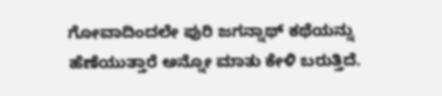ಗೋವಾದಿಂದಲೇ ಪುರಿ ಜಗನ್ನಾಥ್ ಕಥೆಯನ್ನು ಹೆಣೆಯುತ್ತಾರೆ ಅನ್ನೋ ಮಾತು ಕೇಳಿ ಬರುತ್ತಿದೆ.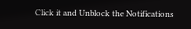Click it and Unblock the Notifications